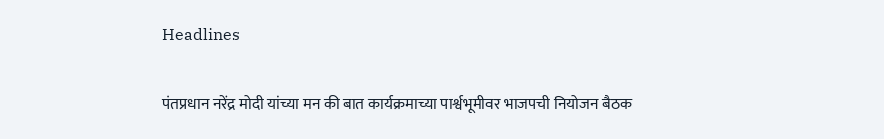Headlines

पंतप्रधान नरेंद्र मोदी यांच्या मन की बात कार्यक्रमाच्या पार्श्वभूमीवर भाजपची नियोजन बैठक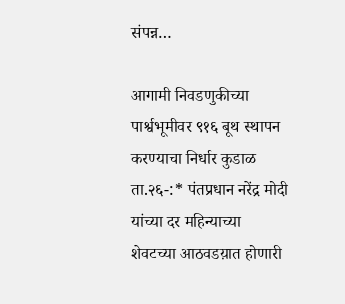संपन्न…

आगामी निवडणुकीच्या पार्श्वभूमीवर ९१६ बूथ स्थापन करण्याचा निर्धार कुडाळ ता.२६-:* पंतप्रधान नरेंद्र मोदी यांच्या दर महिन्याच्या शेवटच्या आठवडय़ात होणारी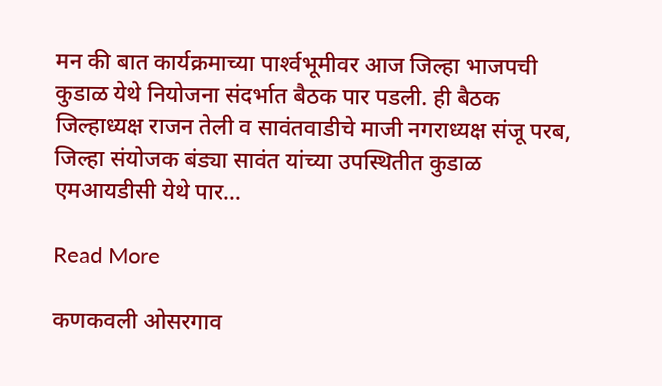मन की बात कार्यक्रमाच्या पार्श्‍वभूमीवर आज जिल्हा भाजपची कुडाळ येथे नियोजना संदर्भात बैठक पार पडली. ही बैठक जिल्हाध्यक्ष राजन तेली व सावंतवाडीचे माजी नगराध्यक्ष संजू परब, जिल्हा संयोजक बंड्या सावंत यांच्या उपस्थितीत कुडाळ एमआयडीसी येथे पार…

Read More

कणकवली ओसरगाव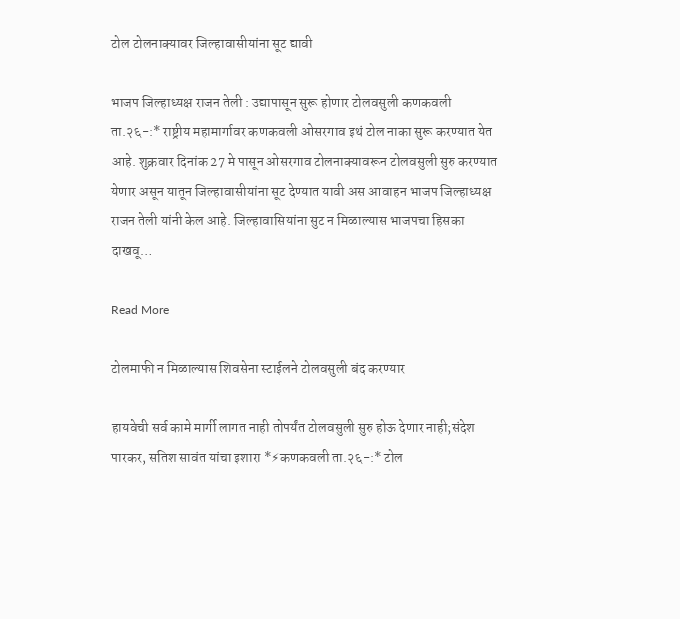टोल टोलनाक्यावर जिल्हावासीयांना सूट द्यावी

भाजप जिल्हाध्यक्ष राजन तेली : उद्यापासून सुरू होणार टोलवसुली कणकवली ता.२६-:* राष्ट्रीय महामार्गावर कणकवली ओसरगाव इथं टोल नाका सुरू करण्यात येत आहे. शुक्रवार दिनांक 27 मे पासून ओसरगाव टोलनाक्यावरून टोलवसुली सुरु करण्यात येणार असून यातून जिल्हावासीयांना सूट देण्यात यावी अस आवाहन भाजप जिल्हाध्यक्ष राजन तेली यांनी केल आहे. जिल्हावासियांना सुट न मिळाल्यास भाजपचा हिसका दाखवू…

Read More

टोलमाफी न मिळाल्यास शिवसेना स्टाईलने टोलवसुली बंद करण्यार

हायवेची सर्व कामे मार्गी लागत नाही तोपर्यंत टोलवसुली सुरु होऊ देणार नाही;संदेश पारकर, सतिश सावंत यांचा इशारा *⚡कणकवली ता.२६-:* टोल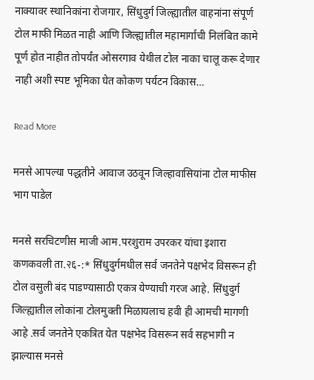नाक्यावर स्थानिकांना रोजगार, सिंधुदुर्ग जिल्ह्यातील वाहनांना संपूर्ण टोल माफी मिळत नाही आणि जिल्ह्यातील महामार्गाची निलंबित कामे पूर्ण होत नाहीत तोपर्यंत ओसरगाव येथील टोल नाका चालू करू देणार नाही अशी स्पष्ट भूमिका घेत कोकण पर्यटन विकास…

Read More

मनसे आपल्या पद्धतीने आवाज उठवून जिल्हावासियांना टोल माफीस भाग पाडेल

मनसे सरचिटणीस माजी आम.परशुराम उपरकर यांचा इशारा कणकवली ता.२६-:* सिंधुदुर्गमधील सर्व जनतेने पक्षभेद विसरून ही टोल वसुली बंद पाडण्यासाठी एकत्र येण्याची गरज आहे. सिंधुदुर्ग जिल्ह्यातील लोकांना टोलमुक्ती मिळायलाच हवी ही आमची मागणी आहे .सर्व जनतेने एकत्रित येत पक्षभेद विसरून सर्व सहभागी न झाल्यास मनसे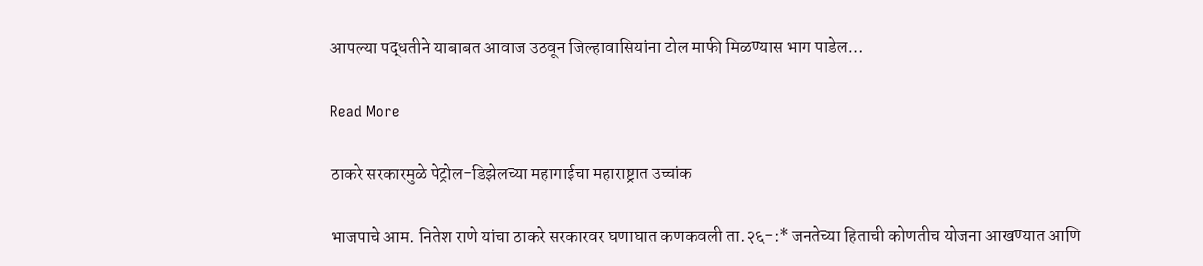आपल्या पद्धतीने याबाबत आवाज उठवून जिल्हावासियांना टोल माफी मिळण्यास भाग पाडेल…

Read More

ठाकरे सरकारमुळे पेट्रोल-डिझेलच्या महागाईचा महाराष्ट्रात उच्चांक

भाजपाचे आम. नितेश राणे यांचा ठाकरे सरकारवर घणाघात कणकवली ता.२६-:* जनतेच्या हिताची कोणतीच योजना आखण्यात आणि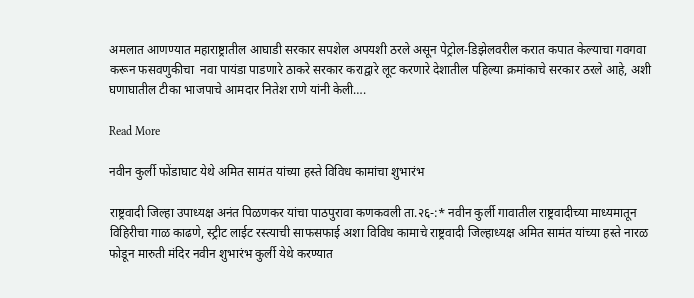अमलात आणण्यात महाराष्ट्रातील आघाडी सरकार सपशेल अपयशी ठरले असून पेट्रोल-डिझेलवरील करात कपात केल्याचा गवगवा  करून फसवणुकीचा  नवा पायंडा पाडणारे ठाकरे सरकार कराद्वारे लूट करणारे देशातील पहिल्या क्रमांकाचे सरकार ठरले आहे, अशी घणाघातील टीका भाजपाचे आमदार नितेश राणे यांनी केली….

Read More

नवीन कुर्ली फोंडाघाट येथे अमित सामंत यांच्या हस्ते विविध कामांचा शुभारंभ

राष्ट्रवादी जिल्हा उपाध्यक्ष अनंत पिळणकर यांचा पाठपुरावा कणकवली ता.२६-:* नवीन कुर्ली गावातील राष्ट्रवादीच्या माध्यमातून विहिरीचा गाळ काढणे, स्ट्रीट लाईट रस्त्याची साफसफाई अशा विविध कामाचे राष्ट्रवादी जिल्हाध्यक्ष अमित सामंत यांच्या हस्ते नारळ फोडून मारुती मंदिर नवीन शुभारंभ कुर्ली येथे करण्यात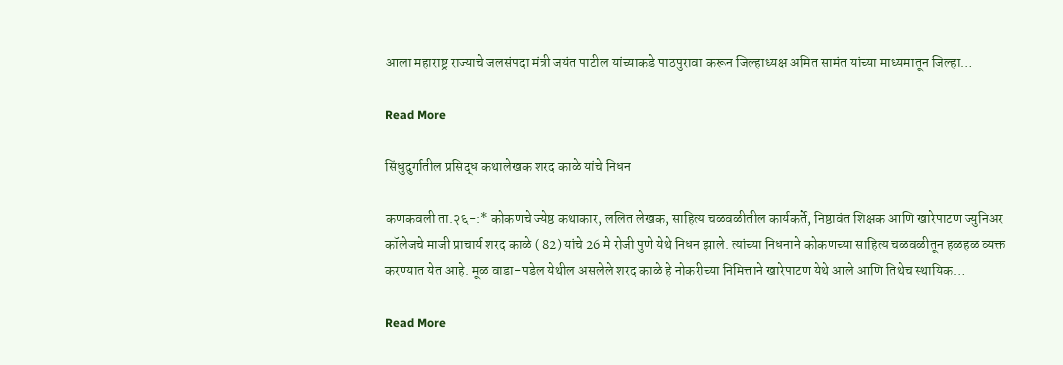आला महाराष्ट्र राज्याचे जलसंपदा मंत्री जयंत पाटील यांच्याकडे पाठपुरावा करून जिल्हाध्यक्ष अमित सामंत यांच्या माध्यमातून जिल्हा…

Read More

सिंधुदुर्गातील प्रसिद्ध कथालेखक शरद काळे यांचे निधन

कणकवली ता.२६-:* कोकणचे ज्येष्ठ कथाकार, ललित लेखक, साहित्य चळवळीतील कार्यकर्ते, निष्ठावंत शिक्षक आणि खारेपाटण ज्युनिअर कॉलेजचे माजी प्राचार्य शरद काळे ( 82) यांचे 26 मे रोजी पुणे येथे निधन झाले. त्यांच्या निधनाने कोकणच्या साहित्य चळवळीतून हळहळ व्यक्त करण्यात येत आहे. मूळ वाडा-पडेल येथील असलेले शरद काळे हे नोकरीच्या निमित्ताने खारेपाटण येथे आले आणि तिथेच स्थायिक…

Read More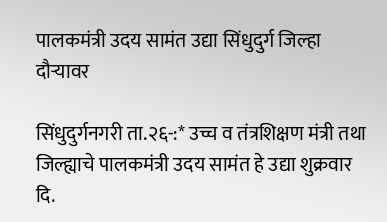पालकमंत्री उदय सामंत उद्या सिंधुदुर्ग जिल्हा दौऱ्यावर

सिंधुदुर्गनगरी ता.२६-:* उच्च व तंत्रशिक्षण मंत्री तथा जिल्ह्याचे पालकमंत्री उदय सामंत हे उद्या शुक्रवार दि.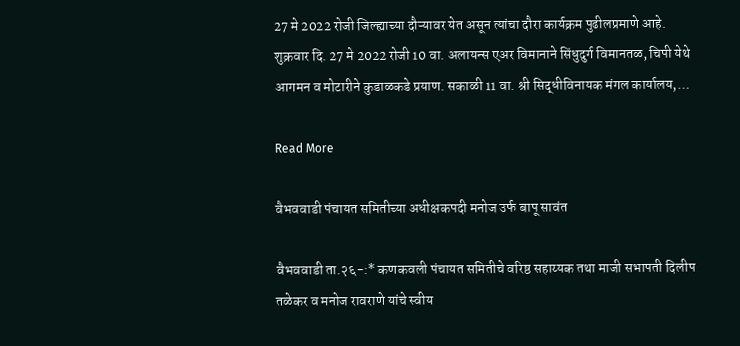27 मे 2022 रोजी जिल्ह्याच्या दौऱ्यावर येत असून त्यांचा दौरा कार्यक्रम पुढीलप्रमाणे आहे. शुक्रवार दि. 27 मे 2022 रोजी 10 वा. अलायन्स एअर विमानाने सिंधुदुर्ग विमानतळ, चिपी येथे आगमन व मोटारीने कुडाळकडे प्रयाण. सकाळी 11 वा. श्री सिद्धीविनायक मंगल कार्यालय,…

Read More

वैभववाडी पंचायत समितीच्या अधीक्षकपदी मनोज उर्फ बापू सावंत

वैभववाडी ता.२६-:* कणकवली पंचायत समितीचे वरिष्ठ सहाय्यक तथा माजी सभापती दिलीप तळेकर व मनोज रावराणे यांचे स्वीय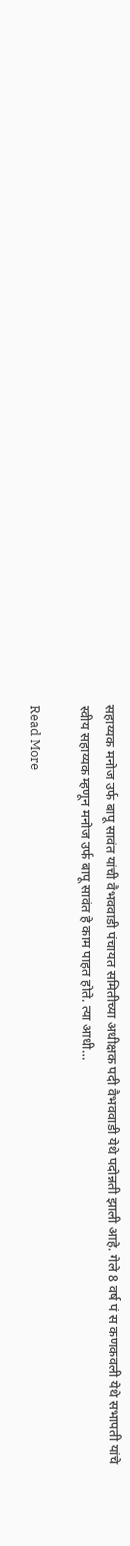सहाय्यक मनोज उर्फ बापू सावंत यांची वैभववाडी पंचायत समितीच्या अधीक्षक पदी वैभववाडी येथे पदोन्नती झाली आहे. गेले 8 वर्ष पं स कणकवली येथे सभापती यांचे स्वीय सहाय्यक म्हणून मनोज उर्फ बापू सावंत हे काम पाहत होते. त्या आधी…

Read More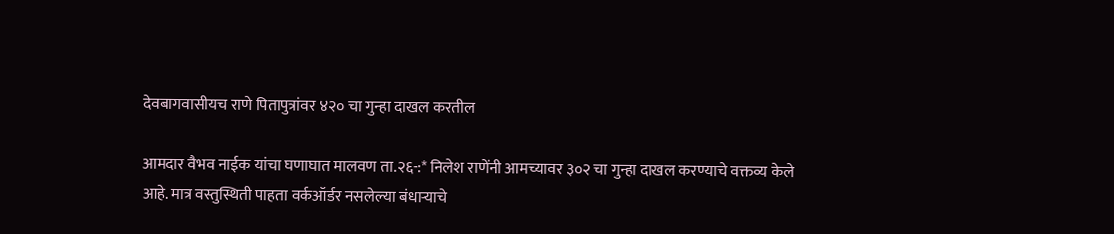देवबागवासीयच राणे पितापुत्रांवर ४२० चा गुन्हा दाखल करतील

आमदार वैभव नाईक यांचा घणाघात मालवण ता.२६-:* निलेश राणेंनी आमच्यावर ३०२ चा गुन्हा दाखल करण्याचे वक्तव्य केले आहे. मात्र वस्तुस्थिती पाहता वर्कऑर्डर नसलेल्या बंधाऱ्याचे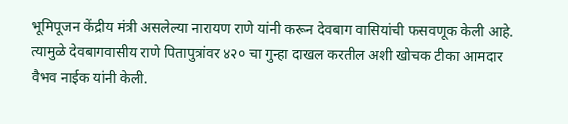भूमिपूजन केंद्रीय मंत्री असलेल्या नारायण राणे यांनी करून देवबाग वासियांची फसवणूक केली आहे. त्यामुळे देवबागवासीय राणे पितापुत्रांवर ४२० चा गुन्हा दाखल करतील अशी खोचक टीका आमदार वैभव नाईक यांनी केली.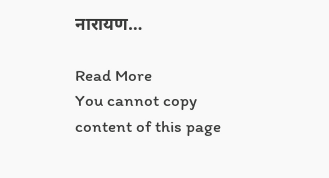नारायण…

Read More
You cannot copy content of this page